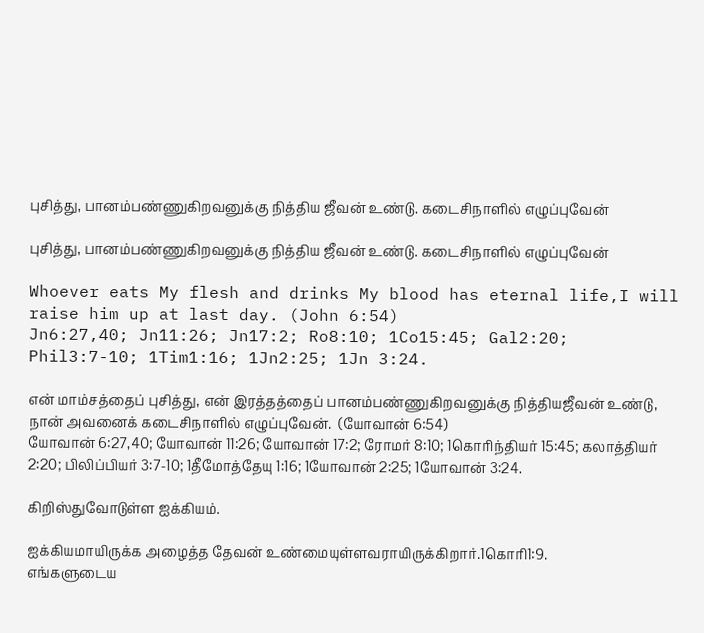புசித்து, பானம்பண்ணுகிறவனுக்கு நித்திய ஜீவன் உண்டு. கடைசிநாளில் எழுப்புவேன்

புசித்து, பானம்பண்ணுகிறவனுக்கு நித்திய ஜீவன் உண்டு. கடைசிநாளில் எழுப்புவேன்

Whoever eats My flesh and drinks My blood has eternal life,I will raise him up at last day. (John 6:54)
Jn6:27,40; Jn11:26; Jn17:2; Ro8:10; 1Co15:45; Gal2:20; Phil3:7-10; 1Tim1:16; 1Jn2:25; 1Jn 3:24.

என் மாம்சத்தைப் புசித்து, என் இரத்தத்தைப் பானம்பண்ணுகிறவனுக்கு நித்தியஜீவன் உண்டு, நான் அவனைக் கடைசிநாளில் எழுப்புவேன்.  (யோவான் 6:54)
யோவான் 6:27,40; யோவான் 11:26; யோவான் 17:2; ரோமர் 8:10; 1கொரிந்தியர் 15:45; கலாத்தியர் 2:20; பிலிப்பியர் 3:7-10; 1தீமோத்தேயு 1:16; 1யோவான் 2:25; 1யோவான் 3:24.

கிறிஸ்துவோடுள்ள ஐக்கியம்.

ஐக்கியமாயிருக்க அழைத்த தேவன் உண்மையுள்ளவராயிருக்கிறார்.1கொரி1:9.
எங்களுடைய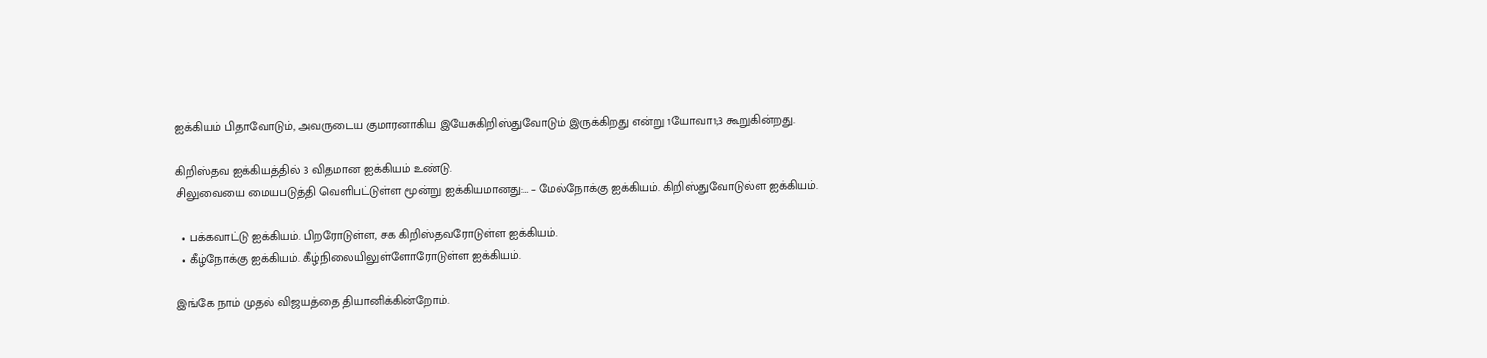ஐக்கியம் பிதாவோடும், அவருடைய குமாரனாகிய இயேசுகிறிஸ்துவோடும் இருக்கிறது என்று 1யோவா1;3 கூறுகின்றது.

கிறிஸ்தவ ஐக்கியத்தில் 3 விதமான ஐக்கியம் உண்டு.
சிலுவையை மையபடுத்தி வெளிபட்டுள்ள மூன்று ஐக்கியமானது:… – மேல்நோக்கு ஐக்கியம். கிறிஸ்துவோடுல்ள ஐக்கியம்.

  • பக்கவாட்டு ஐக்கியம். பிறரோடுள்ள, சக கிறிஸ்தவரோடுள்ள ஐக்கியம்.
  • கீழ்நோக்கு ஐக்கியம். கீழ்நிலையிலுள்ளோரோடுள்ள ஐக்கியம்.

இங்கே நாம் முதல் விஜயத்தை தியானிக்கின்றோம்.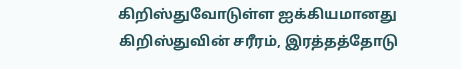கிறிஸ்துவோடுள்ள ஐக்கியமானது கிறிஸ்துவின் சரீரம், இரத்தத்தோடு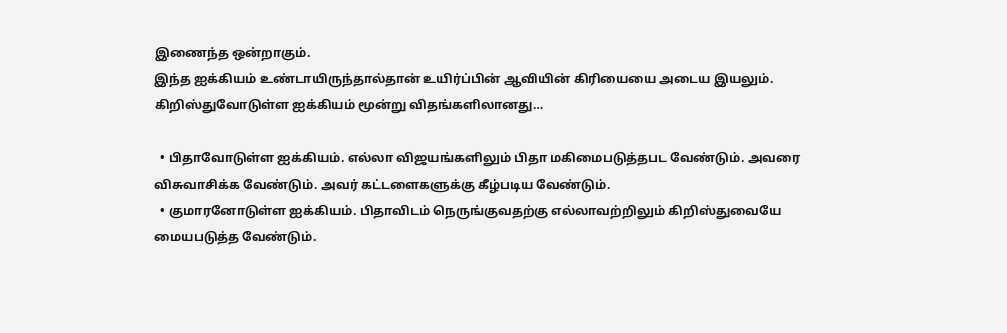இணைந்த ஒன்றாகும்.
இந்த ஐக்கியம் உண்டாயிருந்தால்தான் உயிர்ப்பின் ஆவியின் கிரியையை அடைய இயலும்.
கிறிஸ்துவோடுள்ள ஐக்கியம் மூன்று விதங்களிலானது…

  • பிதாவோடுள்ள ஐக்கியம். எல்லா விஜயங்களிலும் பிதா மகிமைபடுத்தபட வேண்டும். அவரை விசுவாசிக்க வேண்டும். அவர் கட்டளைகளுக்கு கீழ்படிய வேண்டும்.
  • குமாரனோடுள்ள ஐக்கியம். பிதாவிடம் நெருங்குவதற்கு எல்லாவற்றிலும் கிறிஸ்துவையே மையபடுத்த வேண்டும்.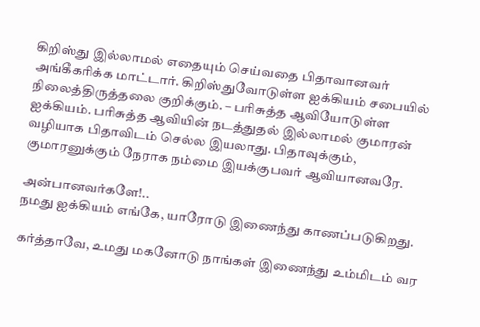கிறிஸ்து இல்லாமல் எதையும் செய்வதை பிதாவானவர் அங்கீகரிக்க மாட்டார். கிறிஸ்துவோடுள்ள ஐக்கியம் சபையில் நிலைத்திருத்தலை குறிக்கும். – பரிசுத்த ஆவியோடுள்ள ஐக்கியம். பரிசுத்த ஆவியின் நடத்துதல் இல்லாமல் குமாரன் வழியாக பிதாவிடம் செல்ல இயலாது. பிதாவுக்கும், குமாரனுக்கும் நேராக நம்மை இயக்குபவர் ஆவியானவரே.

அன்பானவர்களே!..
நமது ஐக்கியம் எங்கே, யாரோடு இணைந்து காணப்படுகிறது.

கர்த்தாவே, உமது மகனோடு நாங்கள் இணைந்து உம்மிடம் வர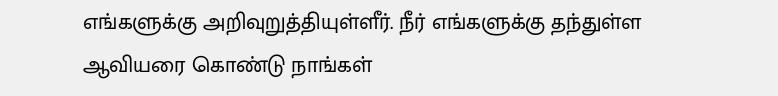எங்களுக்கு அறிவுறுத்தியுள்ளீர். நீர் எங்களுக்கு தந்துள்ள ஆவியரை கொண்டு நாங்கள்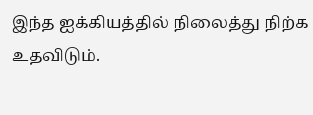இந்த ஐக்கியத்தில் நிலைத்து நிற்க உதவிடும்.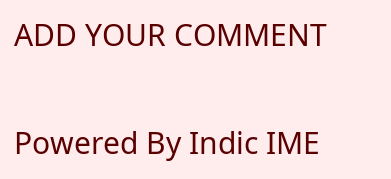ADD YOUR COMMENT

Powered By Indic IME